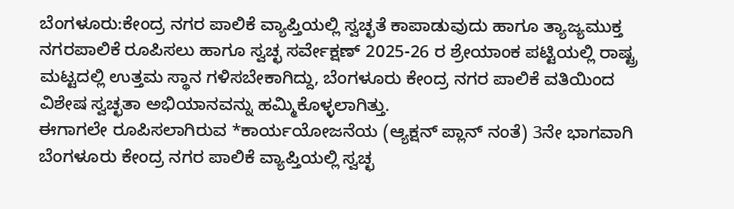ಬೆಂಗಳೂರು:ಕೇಂದ್ರ ನಗರ ಪಾಲಿಕೆ ವ್ಯಾಪ್ತಿಯಲ್ಲಿ ಸ್ವಚ್ಛತೆ ಕಾಪಾಡುವುದು ಹಾಗೂ ತ್ಯಾಜ್ಯಮುಕ್ತ ನಗರಪಾಲಿಕೆ ರೂಪಿಸಲು ಹಾಗೂ ಸ್ವಚ್ಛ ಸರ್ವೇಕ್ಷಣ್ 2025-26 ರ ಶ್ರೇಯಾಂಕ ಪಟ್ಟಿಯಲ್ಲಿ ರಾಷ್ಟ್ರ ಮಟ್ಟದಲ್ಲಿ ಉತ್ತಮ ಸ್ಥಾನ ಗಳಿಸಬೇಕಾಗಿದ್ದು, ಬೆಂಗಳೂರು ಕೇಂದ್ರ ನಗರ ಪಾಲಿಕೆ ವತಿಯಿಂದ ವಿಶೇಷ ಸ್ವಚ್ಛತಾ ಅಭಿಯಾನವನ್ನು ಹಮ್ಮಿಕೊಳ್ಳಲಾಗಿತ್ತು.
ಈಗಾಗಲೇ ರೂಪಿಸಲಾಗಿರುವ *ಕಾರ್ಯಯೋಜನೆಯ (ಆ್ಯಕ್ಷನ್ ಪ್ಲಾನ್ ನಂತೆ) 3ನೇ ಭಾಗವಾಗಿ ಬೆಂಗಳೂರು ಕೇಂದ್ರ ನಗರ ಪಾಲಿಕೆ ವ್ಯಾಪ್ತಿಯಲ್ಲಿ ಸ್ವಚ್ಛ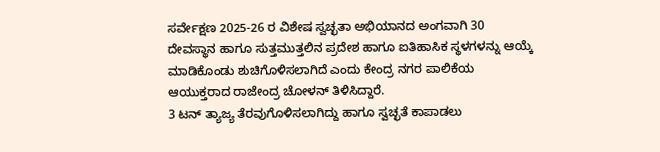ಸರ್ವೇಕ್ಷಣ 2025-26 ರ ವಿಶೇಷ ಸ್ವಚ್ಛತಾ ಅಭಿಯಾನದ ಅಂಗವಾಗಿ 30 ದೇವಸ್ಥಾನ ಹಾಗೂ ಸುತ್ತಮುತ್ತಲಿನ ಪ್ರದೇಶ ಹಾಗೂ ಐತಿಹಾಸಿಕ ಸ್ಥಳಗಳನ್ನು ಆಯ್ಕೆ ಮಾಡಿಕೊಂಡು ಶುಚಿಗೊಳಿಸಲಾಗಿದೆ ಎಂದು ಕೇಂದ್ರ ನಗರ ಪಾಲಿಕೆಯ ಆಯುಕ್ತರಾದ ರಾಜೇಂದ್ರ ಚೋಳನ್ ತಿಳಿಸಿದ್ದಾರೆ.
3 ಟನ್ ತ್ಯಾಜ್ಯ ತೆರವುಗೊಳಿಸಲಾಗಿದ್ದು ಹಾಗೂ ಸ್ವಚ್ಛತೆ ಕಾಪಾಡಲು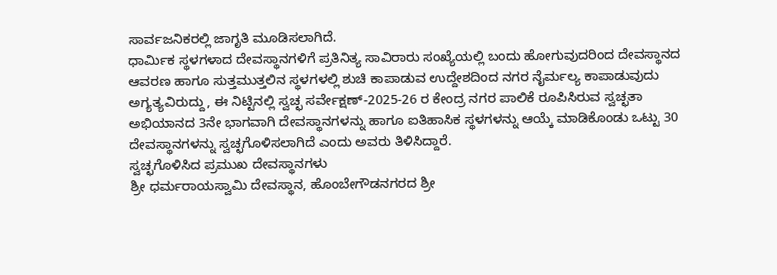ಸಾರ್ವಜನಿಕರಲ್ಲಿ ಜಾಗೃತಿ ಮೂಡಿಸಲಾಗಿದೆ.
ಧಾರ್ಮಿಕ ಸ್ಥಳಗಳಾದ ದೇವಸ್ಥಾನಗಳಿಗೆ ಪ್ರತಿನಿತ್ಯ ಸಾವಿರಾರು ಸಂಖ್ಯೆಯಲ್ಲಿ ಬಂದು ಹೋಗುವುದರಿಂದ ದೇವಸ್ಥಾನದ ಆವರಣ ಹಾಗೂ ಸುತ್ತಮುತ್ತಲಿನ ಸ್ಥಳಗಳಲ್ಲಿ ಶುಚಿ ಕಾಪಾಡುವ ಉದ್ದೇಶದಿಂದ ನಗರ ನೈರ್ಮಲ್ಯ ಕಾಪಾಡುವುದು ಅಗ್ಯತ್ಯವಿರುದ್ದು, ಈ ನಿಟ್ಟಿನಲ್ಲಿ ಸ್ವಚ್ಛ ಸರ್ವೇಕ್ಷಣ್-2025-26 ರ ಕೇಂದ್ರ ನಗರ ಪಾಲಿಕೆ ರೂಪಿಸಿರುವ ಸ್ವಚ್ಛತಾ ಅಭಿಯಾನದ 3ನೇ ಭಾಗವಾಗಿ ದೇವಸ್ಥಾನಗಳನ್ನು ಹಾಗೂ ಐತಿಹಾಸಿಕ ಸ್ಥಳಗಳನ್ನು ಆಯ್ಕೆ ಮಾಡಿಕೊಂಡು ಒಟ್ಟು 30 ದೇವಸ್ಥಾನಗಳನ್ನು ಸ್ವಚ್ಛಗೊಳಿಸಲಾಗಿದೆ ಎಂದು ಅವರು ತಿಳಿಸಿದ್ದಾರೆ.
ಸ್ವಚ್ಛಗೊಳಿಸಿದ ಪ್ರಮುಖ ದೇವಸ್ಥಾನಗಳು
ಶ್ರೀ ಧರ್ಮರಾಯಸ್ವಾಮಿ ದೇವಸ್ಥಾನ, ಹೊಂಬೇಗೌಡನಗರದ ಶ್ರೀ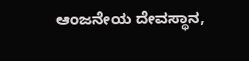ಆಂಜನೇಯ ದೇವಸ್ಥಾನ,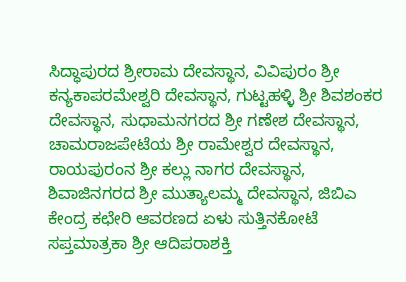ಸಿದ್ಧಾಪುರದ ಶ್ರೀರಾಮ ದೇವಸ್ಥಾನ, ವಿವಿಪುರಂ ಶ್ರೀ ಕನ್ಯಕಾಪರಮೇಶ್ವರಿ ದೇವಸ್ಥಾನ, ಗುಟ್ಟಹಳ್ಳಿ ಶ್ರೀ ಶಿವಶಂಕರ ದೇವಸ್ಥಾನ, ಸುಧಾಮನಗರದ ಶ್ರೀ ಗಣೇಶ ದೇವಸ್ಥಾನ, ಚಾಮರಾಜಪೇಟೆಯ ಶ್ರೀ ರಾಮೇಶ್ವರ ದೇವಸ್ಥಾನ, ರಾಯಪುರಂನ ಶ್ರೀ ಕಲ್ಲು ನಾಗರ ದೇವಸ್ಥಾನ, ಶಿವಾಜಿನಗರದ ಶ್ರೀ ಮುತ್ಯಾಲಮ್ಮ ದೇವಸ್ಥಾನ, ಜಿಬಿಎ ಕೇಂದ್ರ ಕಛೇರಿ ಆವರಣದ ಏಳು ಸುತ್ತಿನಕೋಟೆ ಸಪ್ತಮಾತ್ರಕಾ ಶ್ರೀ ಆದಿಪರಾಶಕ್ತಿ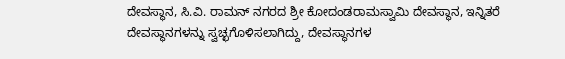ದೇವಸ್ಥಾನ, ಸಿ.ವಿ. ರಾಮನ್ ನಗರದ ಶ್ರೀ ಕೋದಂಡರಾಮಸ್ವಾಮಿ ದೇವಸ್ಥಾನ, ಇನ್ನಿತರೆ ದೇವಸ್ಥಾನಗಳನ್ನು ಸ್ವಚ್ಛಗೊಳಿಸಲಾಗಿದ್ದು, ದೇವಸ್ಥಾನಗಳ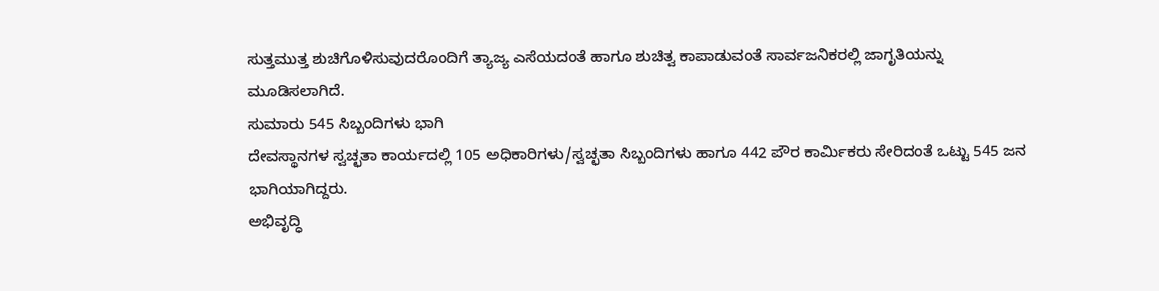ಸುತ್ತಮುತ್ತ ಶುಚಿಗೊಳಿಸುವುದರೊಂದಿಗೆ ತ್ಯಾಜ್ಯ ಎಸೆಯದಂತೆ ಹಾಗೂ ಶುಚಿತ್ವ ಕಾಪಾಡುವಂತೆ ಸಾರ್ವಜನಿಕರಲ್ಲಿ ಜಾಗೃತಿಯನ್ನು ಮೂಡಿಸಲಾಗಿದೆ.
ಸುಮಾರು 545 ಸಿಬ್ಬಂದಿಗಳು ಭಾಗಿ
ದೇವಸ್ಥಾನಗಳ ಸ್ವಚ್ಛತಾ ಕಾರ್ಯದಲ್ಲಿ 105 ಅಧಿಕಾರಿಗಳು/ಸ್ವಚ್ಛತಾ ಸಿಬ್ಬಂದಿಗಳು ಹಾಗೂ 442 ಪೌರ ಕಾರ್ಮಿಕರು ಸೇರಿದಂತೆ ಒಟ್ಟು 545 ಜನ ಭಾಗಿಯಾಗಿದ್ದರು.
ಅಭಿವೃದ್ಧಿ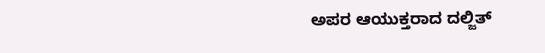ಅಪರ ಆಯುಕ್ತರಾದ ದಲ್ಜಿತ್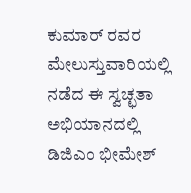ಕುಮಾರ್ ರವರ ಮೇಲುಸ್ತುವಾರಿಯಲ್ಲಿ ನಡೆದ ಈ ಸ್ವಚ್ಛತಾ ಅಭಿಯಾನದಲ್ಲಿ ಡಿಜಿಎಂ ಭೀಮೇಶ್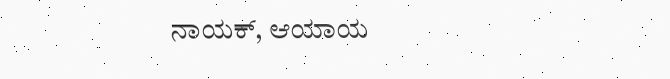ನಾಯಕ್, ಆಯಾಯ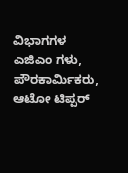ವಿಭಾಗಗಳ ಎಜಿಎಂ ಗಳು, ಪೌರಕಾರ್ಮಿಕರು, ಆಟೋ ಟಿಪ್ಪರ್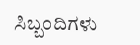ಸಿಬ್ಬಂದಿಗಳು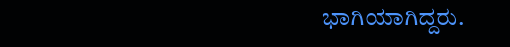ಭಾಗಿಯಾಗಿದ್ದರು.